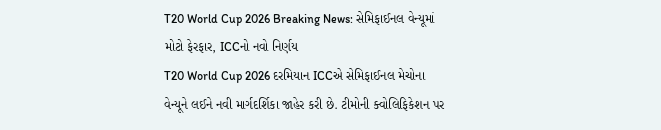T20 World Cup 2026 Breaking News: સેમિફાઈનલ વેન્યૂમાં મોટો ફેરફાર, ICCનો નવો નિર્ણય
T20 World Cup 2026 દરમિયાન ICCએ સેમિફાઈનલ મેચોના વેન્યૂને લઈને નવી માર્ગદર્શિકા જાહેર કરી છે. ટીમોની ક્વોલિફિકેશન પર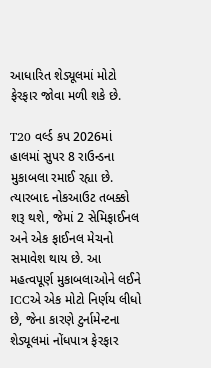આધારિત શેડ્યૂલમાં મોટો ફેરફાર જોવા મળી શકે છે.

T20 વર્લ્ડ કપ 2026માં હાલમાં સુપર 8 રાઉન્ડના મુકાબલા રમાઈ રહ્યા છે. ત્યારબાદ નોકઆઉટ તબક્કો શરૂ થશે, જેમાં 2 સેમિફાઈનલ અને એક ફાઈનલ મેચનો સમાવેશ થાય છે. આ મહત્વપૂર્ણ મુકાબલાઓને લઈને ICCએ એક મોટો નિર્ણય લીધો છે, જેના કારણે ટુર્નામેન્ટના શેડ્યૂલમાં નોંધપાત્ર ફેરફાર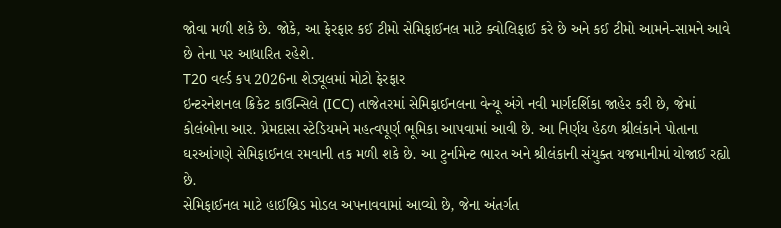જોવા મળી શકે છે. જોકે, આ ફેરફાર કઈ ટીમો સેમિફાઈનલ માટે ક્વોલિફાઈ કરે છે અને કઈ ટીમો આમને-સામને આવે છે તેના પર આધારિત રહેશે.
T20 વર્લ્ડ કપ 2026ના શેડ્યૂલમાં મોટો ફેરફાર
ઇન્ટરનેશનલ ક્રિકેટ કાઉન્સિલે (ICC) તાજેતરમાં સેમિફાઈનલના વેન્યૂ અંગે નવી માર્ગદર્શિકા જાહેર કરી છે, જેમાં કોલંબોના આર. પ્રેમદાસા સ્ટેડિયમને મહત્વપૂર્ણ ભૂમિકા આપવામાં આવી છે. આ નિર્ણય હેઠળ શ્રીલંકાને પોતાના ઘરઆંગણે સેમિફાઈનલ રમવાની તક મળી શકે છે. આ ટુર્નામેન્ટ ભારત અને શ્રીલંકાની સંયુક્ત યજમાનીમાં યોજાઈ રહ્યો છે.
સેમિફાઈનલ માટે હાઈબ્રિડ મોડલ અપનાવવામાં આવ્યો છે, જેના અંતર્ગત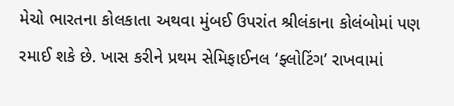મેચો ભારતના કોલકાતા અથવા મુંબઈ ઉપરાંત શ્રીલંકાના કોલંબોમાં પણ રમાઈ શકે છે. ખાસ કરીને પ્રથમ સેમિફાઈનલ ‘ફ્લોટિંગ’ રાખવામાં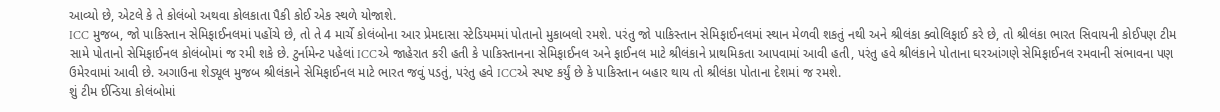આવ્યો છે, એટલે કે તે કોલંબો અથવા કોલકાતા પૈકી કોઈ એક સ્થળે યોજાશે.
ICC મુજબ, જો પાકિસ્તાન સેમિફાઈનલમાં પહોંચે છે, તો તે 4 માર્ચે કોલંબોના આર પ્રેમદાસા સ્ટેડિયમમાં પોતાનો મુકાબલો રમશે. પરંતુ જો પાકિસ્તાન સેમિફાઈનલમાં સ્થાન મેળવી શકતું નથી અને શ્રીલંકા ક્વોલિફાઈ કરે છે, તો શ્રીલંકા ભારત સિવાયની કોઈપણ ટીમ સામે પોતાનો સેમિફાઈનલ કોલંબોમાં જ રમી શકે છે. ટુર્નામેન્ટ પહેલાં ICCએ જાહેરાત કરી હતી કે પાકિસ્તાનના સેમિફાઈનલ અને ફાઈનલ માટે શ્રીલંકાને પ્રાથમિકતા આપવામાં આવી હતી, પરંતુ હવે શ્રીલંકાને પોતાના ઘરઆંગણે સેમિફાઈનલ રમવાની સંભાવના પણ ઉમેરવામાં આવી છે. અગાઉના શેડ્યૂલ મુજબ શ્રીલંકાને સેમિફાઈનલ માટે ભારત જવું પડતું, પરંતુ હવે ICCએ સ્પષ્ટ કર્યું છે કે પાકિસ્તાન બહાર થાય તો શ્રીલંકા પોતાના દેશમાં જ રમશે.
શું ટીમ ઈન્ડિયા કોલંબોમાં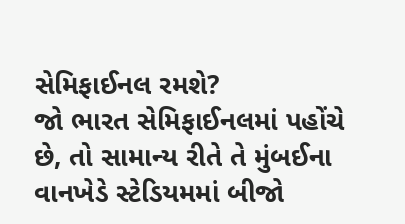સેમિફાઈનલ રમશે?
જો ભારત સેમિફાઈનલમાં પહોંચે છે, તો સામાન્ય રીતે તે મુંબઈના વાનખેડે સ્ટેડિયમમાં બીજો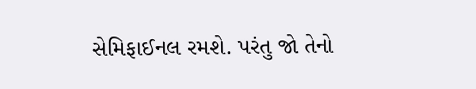સેમિફાઈનલ રમશે. પરંતુ જો તેનો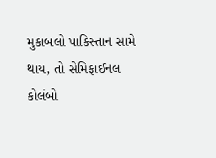મુકાબલો પાકિસ્તાન સામે થાય, તો સેમિફાઈનલ કોલંબો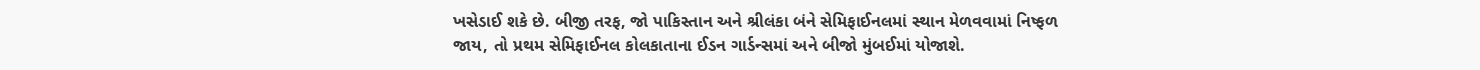ખસેડાઈ શકે છે. બીજી તરફ, જો પાકિસ્તાન અને શ્રીલંકા બંને સેમિફાઈનલમાં સ્થાન મેળવવામાં નિષ્ફળ જાય, તો પ્રથમ સેમિફાઈનલ કોલકાતાના ઈડન ગાર્ડન્સમાં અને બીજો મુંબઈમાં યોજાશે.